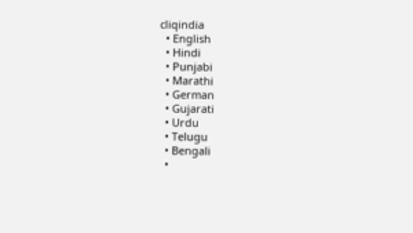cliqindia
  • English
  • Hindi
  • Punjabi
  • Marathi
  • German
  • Gujarati
  • Urdu
  • Telugu
  • Bengali
  •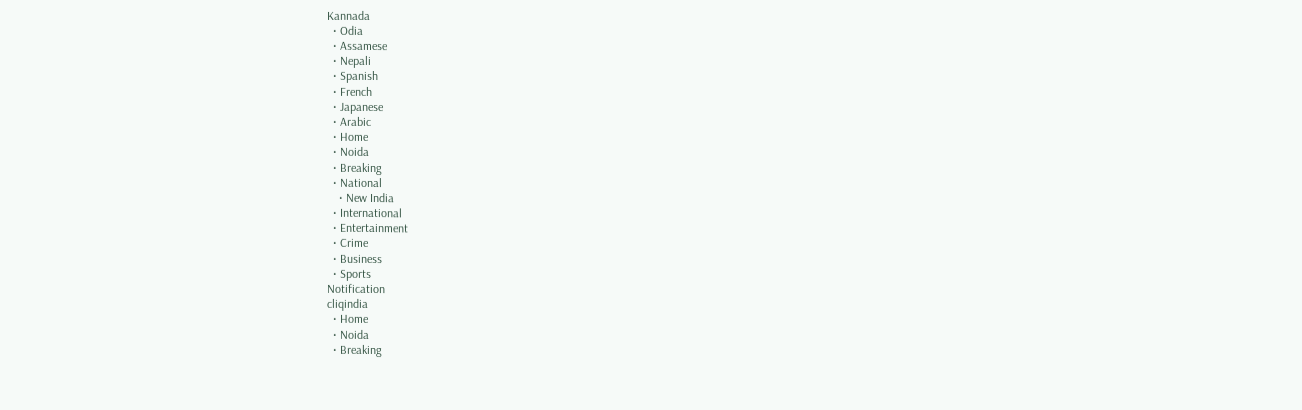Kannada
  • Odia
  • Assamese
  • Nepali
  • Spanish
  • French
  • Japanese
  • Arabic
  • Home
  • Noida
  • Breaking
  • National
    • New India
  • International
  • Entertainment
  • Crime
  • Business
  • Sports
Notification
cliqindia
  • Home
  • Noida
  • Breaking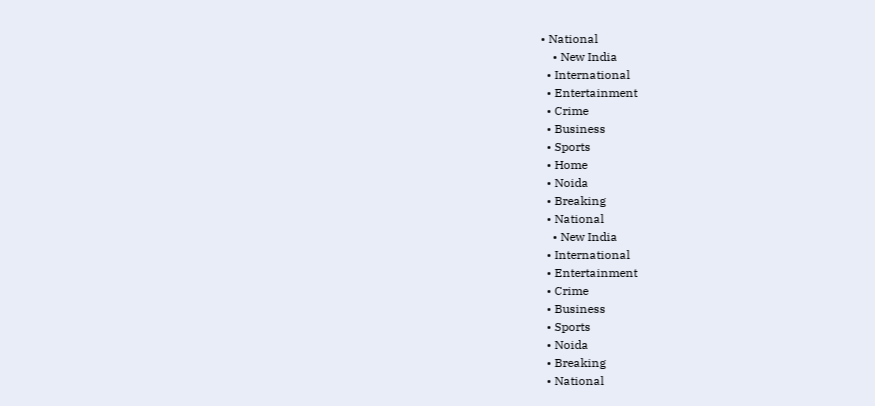• National
    • New India
  • International
  • Entertainment
  • Crime
  • Business
  • Sports
  • Home
  • Noida
  • Breaking
  • National
    • New India
  • International
  • Entertainment
  • Crime
  • Business
  • Sports
  • Noida
  • Breaking
  • National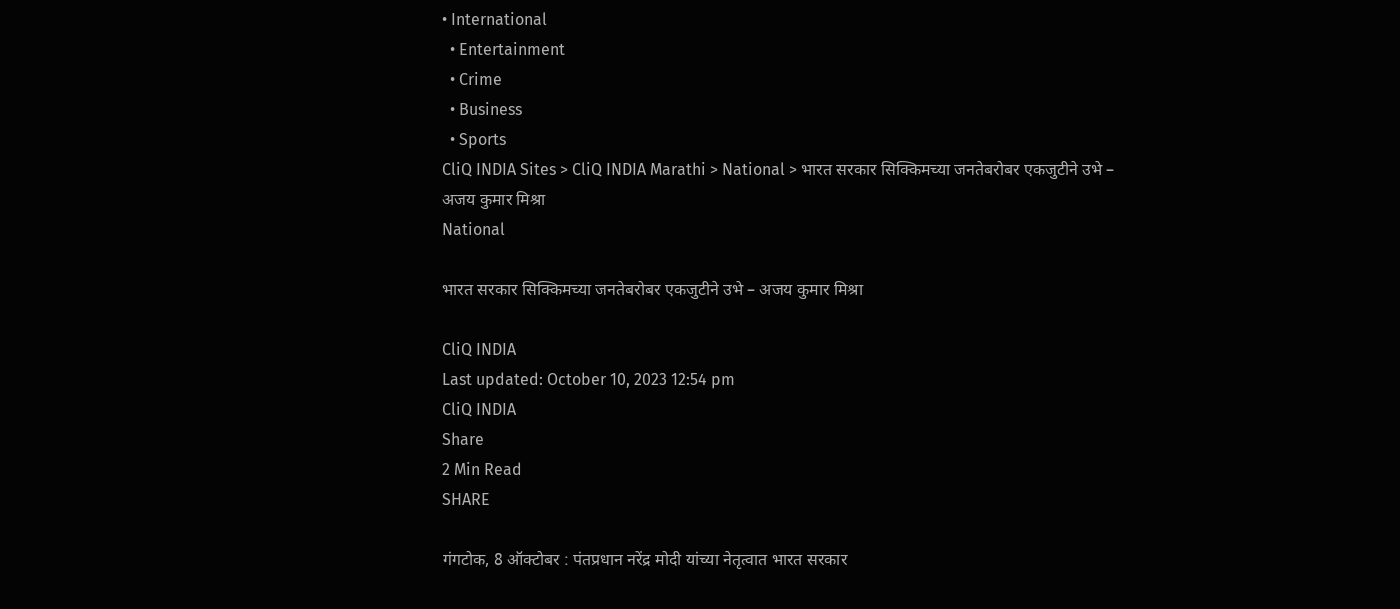• International
  • Entertainment
  • Crime
  • Business
  • Sports
CliQ INDIA Sites > CliQ INDIA Marathi > National > भारत सरकार सिक्किमच्या जनतेबरोबर एकजुटीने उभे – अजय कुमार मिश्रा
National

भारत सरकार सिक्किमच्या जनतेबरोबर एकजुटीने उभे – अजय कुमार मिश्रा

CliQ INDIA
Last updated: October 10, 2023 12:54 pm
CliQ INDIA
Share
2 Min Read
SHARE

गंगटोक, 8 ऑक्टोबर : पंतप्रधान नरेंद्र मोदी यांच्या नेतृत्वात भारत सरकार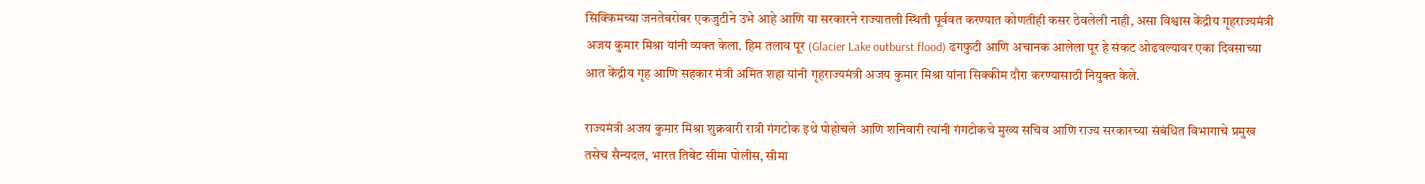सिक्किमच्या जनतेबरोबर एकजुटीने उभे आहे आणि या सरकारने राज्यातली स्थिती पूर्ववत करण्यात कोणतीही कसर ठेवलेली नाही, असा विश्वास केंद्रीय गृहराज्यमंत्री अजय कुमार मिश्रा यांनी व्यक्त केला. हिम तलाव पूर (Glacier Lake outburst flood) ढगफुटी आणि अचानक आलेला पूर हे संकट ओढवल्यावर एका दिवसाच्या आत केंद्रीय गृह आणि सहकार मंत्री अमित शहा यांनी गृहराज्यमंत्री अजय कुमार मिश्रा यांना सिक्कीम दौरा करण्यासाठी नियुक्त केले.

राज्यमंत्री अजय कुमार मिश्रा शुक्रवारी रात्री गंगटोक इथे पोहोचले आणि शनिवारी त्यांनी गंगटोकचे मुख्य सचिव आणि राज्य सरकारच्या संबंधित विभागाचे प्रमुख तसेच सैन्यदल, भारत तिबेट सीमा पोलीस, सीमा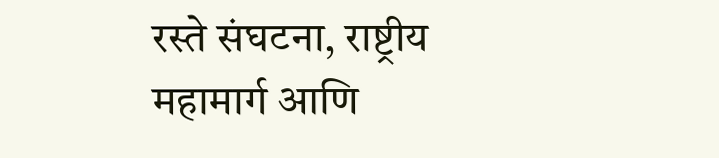रस्ते संघटना, राष्ट्रीय महामार्ग आणि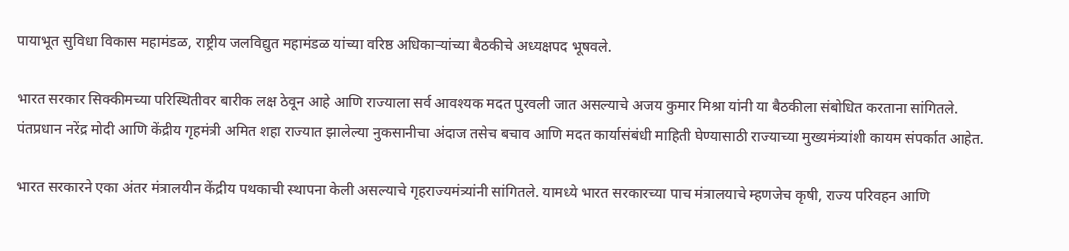पायाभूत सुविधा विकास महामंडळ, राष्ट्रीय जलविद्युत महामंडळ यांच्या वरिष्ठ अधिकाऱ्यांच्या बैठकीचे अध्यक्षपद भूषवले.

भारत सरकार सिक्कीमच्या परिस्थितीवर बारीक लक्ष ठेवून आहे आणि राज्याला सर्व आवश्यक मदत पुरवली जात असल्याचे अजय कुमार मिश्रा यांनी या बैठकीला संबोधित करताना सांगितले. पंतप्रधान नरेंद्र मोदी आणि केंद्रीय गृहमंत्री अमित शहा राज्यात झालेल्या नुकसानीचा अंदाज तसेच बचाव आणि मदत कार्यासंबंधी माहिती घेण्यासाठी राज्याच्या मुख्यमंत्र्यांशी कायम संपर्कात आहेत.

भारत सरकारने एका अंतर मंत्रालयीन केंद्रीय पथकाची स्थापना केली असल्याचे गृहराज्यमंत्र्यांनी सांगितले. यामध्ये भारत सरकारच्या पाच मंत्रालयाचे म्हणजेच कृषी, राज्य परिवहन आणि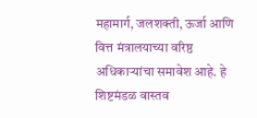महामार्ग, जलशक्ती, ऊर्जा आणि वित्त मंत्रालयाच्या वरिष्ठ अधिकाऱ्यांचा समावेश आहे. हे शिष्टमंडळ वास्तव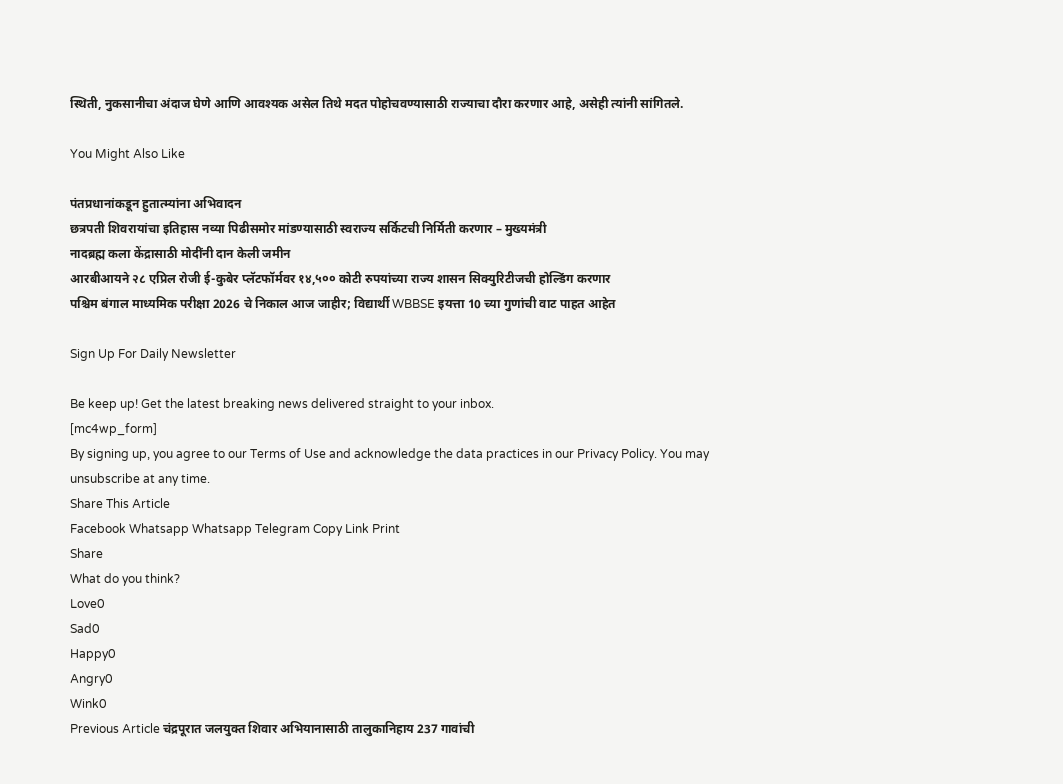स्थिती, नुकसानीचा अंदाज घेणे आणि आवश्यक असेल तिथे मदत पोहोचवण्यासाठी राज्याचा दौरा करणार आहे, असेही त्यांनी सांगितले.

You Might Also Like

पंतप्रधानांकडून हुतात्म्यांना अभिवादन
छत्रपती शिवरायांचा इतिहास नव्या पिढीसमोर मांडण्यासाठी स्वराज्य सर्किटची निर्मिती करणार – मुख्यमंत्री
नादब्रह्म कला केंद्रासाठी मोदींनी दान केली जमीन
आरबीआयने २८ एप्रिल रोजी ई-कुबेर प्लॅटफॉर्मवर १४,५०० कोटी रुपयांच्या राज्य शासन सिक्युरिटीजची होल्डिंग करणार
पश्चिम बंगाल माध्यमिक परीक्षा 2026 चे निकाल आज जाहीर; विद्यार्थी WBBSE इयत्ता 10 च्या गुणांची वाट पाहत आहेत

Sign Up For Daily Newsletter

Be keep up! Get the latest breaking news delivered straight to your inbox.
[mc4wp_form]
By signing up, you agree to our Terms of Use and acknowledge the data practices in our Privacy Policy. You may unsubscribe at any time.
Share This Article
Facebook Whatsapp Whatsapp Telegram Copy Link Print
Share
What do you think?
Love0
Sad0
Happy0
Angry0
Wink0
Previous Article चंद्रपूरात जलयुक्त शिवार अभियानासाठी तालुकानिहाय 237 गावांची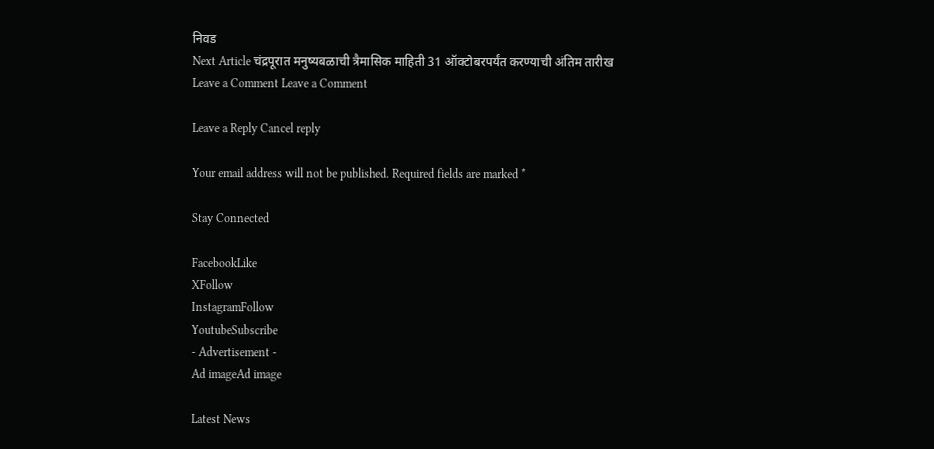निवड
Next Article चंद्रपूरात मनुष्यबळाची त्रैमासिक माहिती 31 ऑक्टोबरपर्यंत करण्याची अंतिम तारीख
Leave a Comment Leave a Comment

Leave a Reply Cancel reply

Your email address will not be published. Required fields are marked *

Stay Connected

FacebookLike
XFollow
InstagramFollow
YoutubeSubscribe
- Advertisement -
Ad imageAd image

Latest News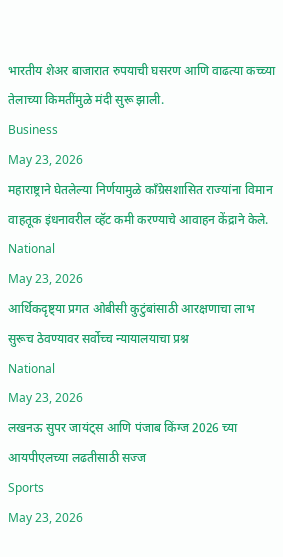भारतीय शेअर बाजारात रुपयाची घसरण आणि वाढत्या कच्च्या तेलाच्या किमतींमुळे मंदी सुरू झाली.
Business
May 23, 2026
महाराष्ट्राने घेतलेल्या निर्णयामुळे काँग्रेसशासित राज्यांना विमान वाहतूक इंधनावरील व्हॅट कमी करण्याचे आवाहन केंद्राने केले.
National
May 23, 2026
आर्थिकदृष्ट्या प्रगत ओबीसी कुटुंबांसाठी आरक्षणाचा लाभ सुरूच ठेवण्यावर सर्वोच्च न्यायालयाचा प्रश्न
National
May 23, 2026
लखनऊ सुपर जायंट्स आणि पंजाब किंग्ज 2026 च्या आयपीएलच्या लढतीसाठी सज्ज
Sports
May 23, 2026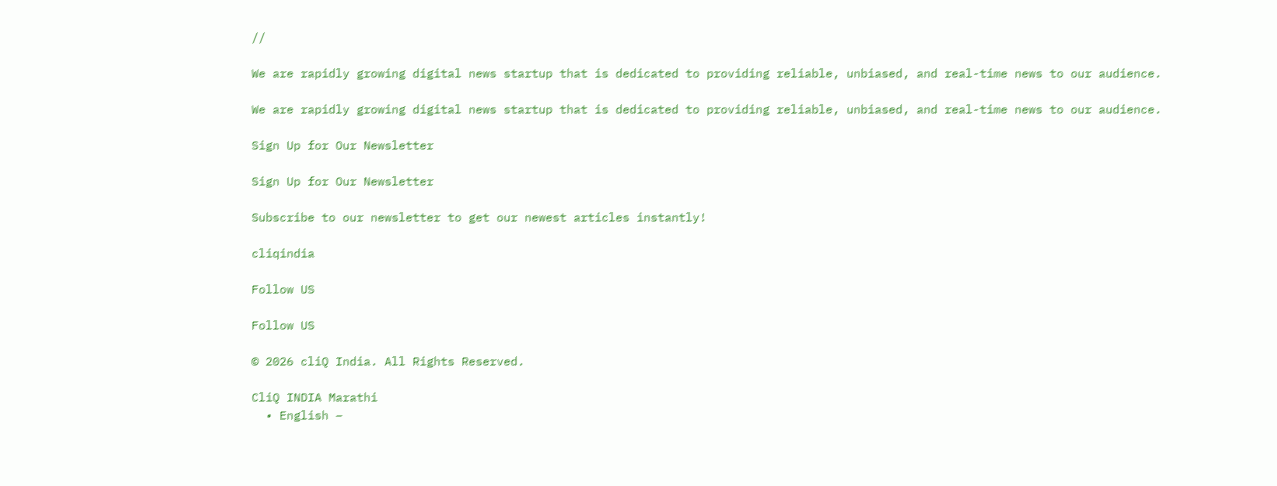//

We are rapidly growing digital news startup that is dedicated to providing reliable, unbiased, and real-time news to our audience.

We are rapidly growing digital news startup that is dedicated to providing reliable, unbiased, and real-time news to our audience.

Sign Up for Our Newsletter

Sign Up for Our Newsletter

Subscribe to our newsletter to get our newest articles instantly!

cliqindia

Follow US

Follow US

© 2026 cliQ India. All Rights Reserved.

CliQ INDIA Marathi
  • English –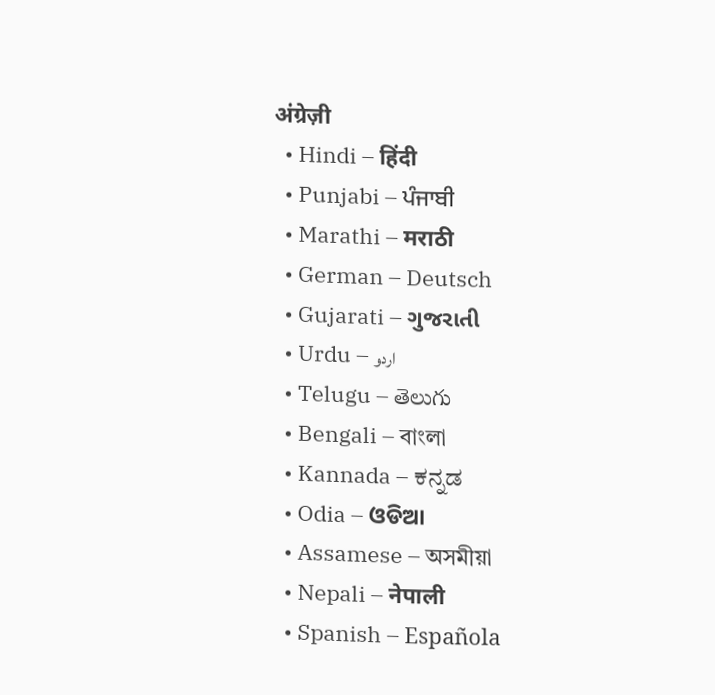अंग्रेज़ी
  • Hindi – हिंदी
  • Punjabi – ਪੰਜਾਬੀ
  • Marathi – मराठी
  • German – Deutsch
  • Gujarati – ગુજરાતી
  • Urdu – اردو
  • Telugu – తెలుగు
  • Bengali – বাংলা
  • Kannada – ಕನ್ನಡ
  • Odia – ଓଡିଆ
  • Assamese – অসমীয়া
  • Nepali – नेपाली
  • Spanish – Española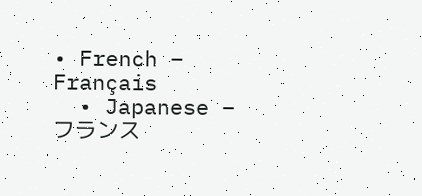• French – Français
  • Japanese – フランス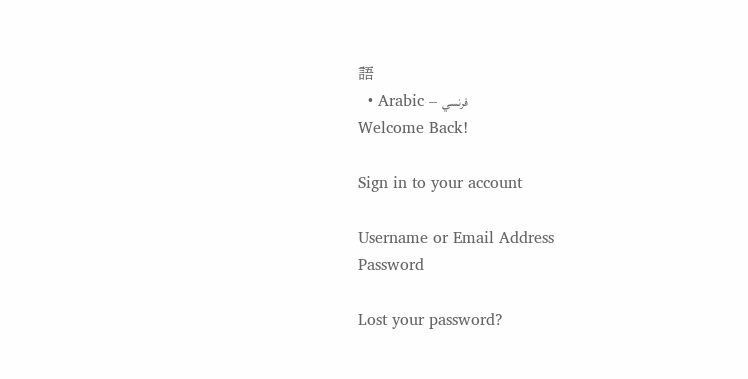語
  • Arabic – فرنسي
Welcome Back!

Sign in to your account

Username or Email Address
Password

Lost your password?